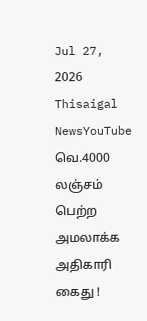Jul 27, 2026
Thisaigal NewsYouTube
வெ.4000 லஞ்சம் பெற்ற அமலாக்க அதிகாரி கைது !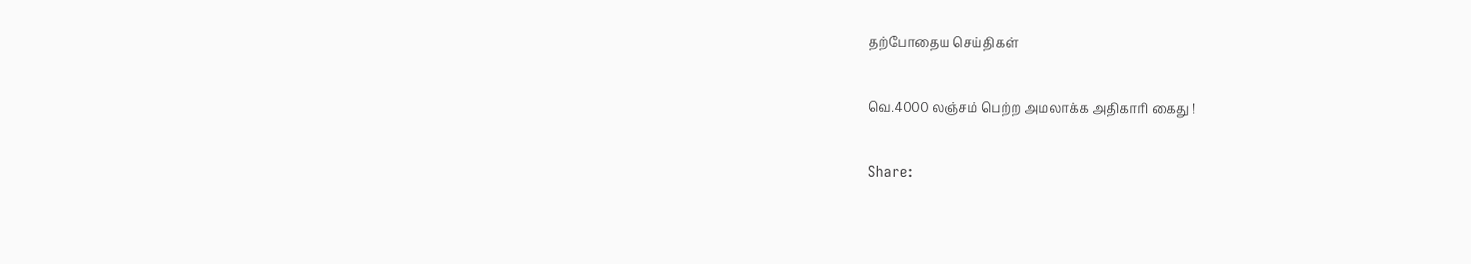தற்போதைய செய்திகள்

வெ.4000 லஞ்சம் பெற்ற அமலாக்க அதிகாரி கைது !

Share: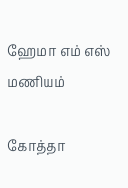ஹேமா எம் எஸ் மணியம்

கோத்தா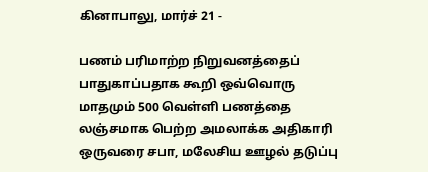கினாபாலு, மார்ச் 21 -

பணம் பரிமாற்ற நிறுவனத்தைப் பாதுகாப்பதாக கூறி ஒவ்வொரு மாதமும் 500 வெள்ளி பணத்தை லஞ்சமாக பெற்ற அமலாக்க அதிகாரி ஒருவரை சபா, மலேசிய ஊழல் தடுப்பு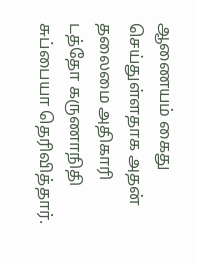ஆணையம் கைது செய்துள்ளதாக அதன் தலைமை அதிகாரி டத்தோ கருணாநிதி சுப்பையா தெரிவித்தார்.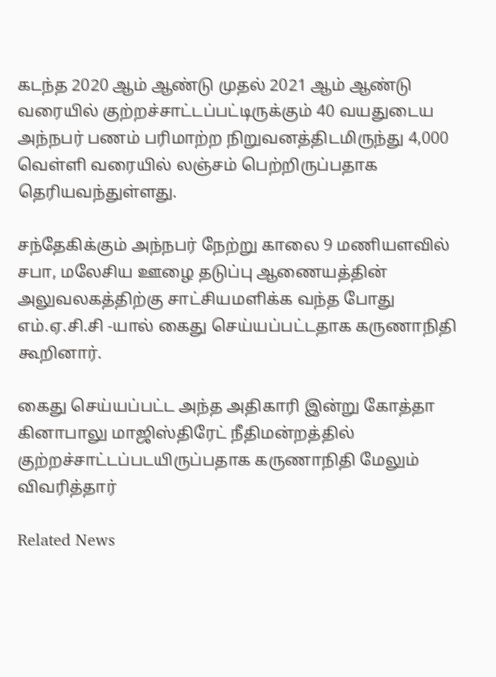கடந்த 2020 ஆம் ஆண்டு முதல் 2021 ஆம் ஆண்டு வரையில் குற்றச்சாட்டப்பட்டிருக்கும் 40 வயதுடைய அந்நபர் பணம் பரிமாற்ற நிறுவனத்திடமிருந்து 4,000 வெள்ளி வரையில் லஞ்சம் பெற்றிருப்பதாக தெரியவந்துள்ளது.

சந்தேகிக்கும் அந்நபர் நேற்று காலை 9 மணியளவில் சபா, மலேசிய ஊழை தடுப்பு ஆணையத்தின் அலுவலகத்திற்கு சாட்சியமளிக்க வந்த போது எம்.ஏ.சி.சி -யால் கைது செய்யப்பட்டதாக கருணாநிதி கூறினார்.

கைது செய்யப்பட்ட அந்த அதிகாரி இன்று கோத்தா கினாபாலு மாஜிஸ்திரேட் நீதிமன்றத்தில் குற்றச்சாட்டப்படயிருப்பதாக கருணாநிதி மேலும் விவரித்தார்

Related News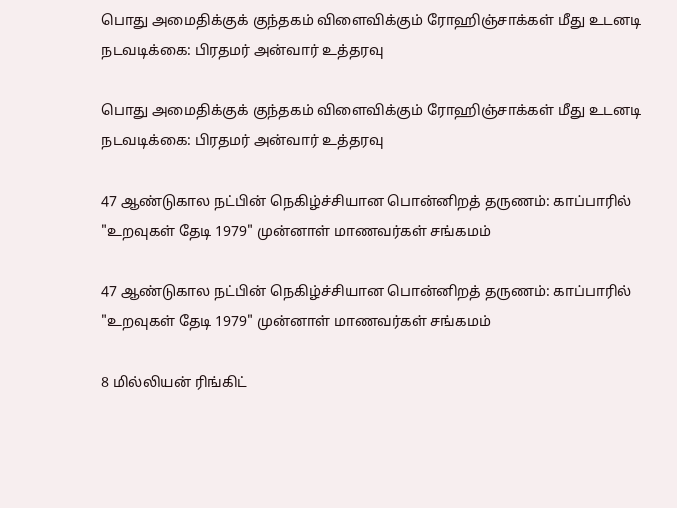பொது அமைதிக்குக் குந்தகம் விளைவிக்கும் ரோஹிஞ்சாக்கள் மீது உடனடி நடவடிக்கை: பிரதமர் அன்வார் உத்தரவு

பொது அமைதிக்குக் குந்தகம் விளைவிக்கும் ரோஹிஞ்சாக்கள் மீது உடனடி நடவடிக்கை: பிரதமர் அன்வார் உத்தரவு

47 ஆண்டுகால நட்பின் நெகிழ்ச்சியான பொன்னிறத் தருணம்: காப்பாரில் "உறவுகள் தேடி 1979" முன்னாள் மாணவர்கள் சங்கமம்

47 ஆண்டுகால நட்பின் நெகிழ்ச்சியான பொன்னிறத் தருணம்: காப்பாரில் "உறவுகள் தேடி 1979" முன்னாள் மாணவர்கள் சங்கமம்

8 மில்லியன் ரிங்கிட்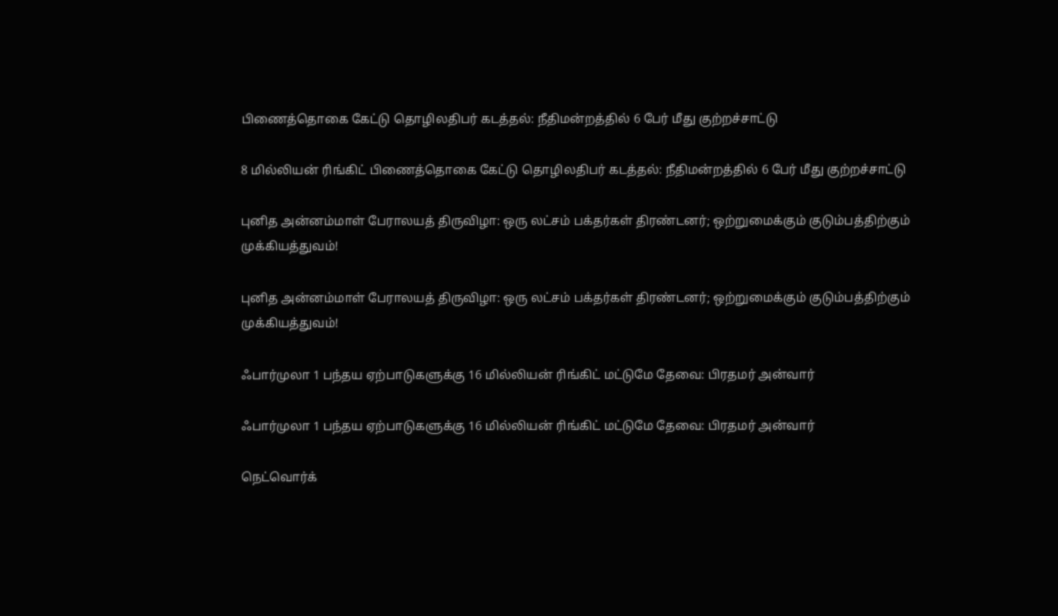பிணைத்தொகை கேட்டு தொழிலதிபர் கடத்தல்: நீதிமன்றத்தில் 6 பேர் மீது குற்றச்சாட்டு

8 மில்லியன் ரிங்கிட் பிணைத்தொகை கேட்டு தொழிலதிபர் கடத்தல்: நீதிமன்றத்தில் 6 பேர் மீது குற்றச்சாட்டு

புனித அன்னம்மாள் பேராலயத் திருவிழா: ஒரு லட்சம் பக்தர்கள் திரண்டனர்; ஒற்றுமைக்கும் குடும்பத்திற்கும் முக்கியத்துவம்!

புனித அன்னம்மாள் பேராலயத் திருவிழா: ஒரு லட்சம் பக்தர்கள் திரண்டனர்; ஒற்றுமைக்கும் குடும்பத்திற்கும் முக்கியத்துவம்!

ஃபார்முலா 1 பந்தய ஏற்பாடுகளுக்கு 16 மில்லியன் ரிங்கிட் மட்டுமே தேவை: பிரதமர் அன்வார்

ஃபார்முலா 1 பந்தய ஏற்பாடுகளுக்கு 16 மில்லியன் ரிங்கிட் மட்டுமே தேவை: பிரதமர் அன்வார்

நெட்வொர்க்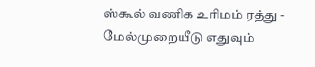ஸ்கூல் வணிக உரிமம் ரத்து - மேல்முறையீடு எதுவும்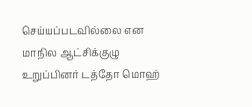செய்யப்படவில்லை என மாநில ஆட்சிக்குழு உறுப்பினர் டத்தோ மொஹ்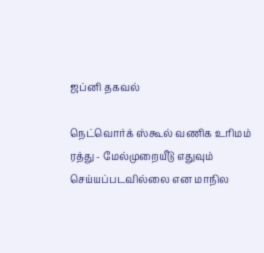ஜப்னி தகவல்

நெட்வொர்க் ஸ்கூல் வணிக உரிமம் ரத்து - மேல்முறையீடு எதுவும் செய்யப்படவில்லை என மாநில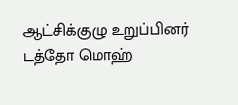ஆட்சிக்குழு உறுப்பினர் டத்தோ மொஹ்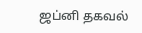ஜப்னி தகவல்